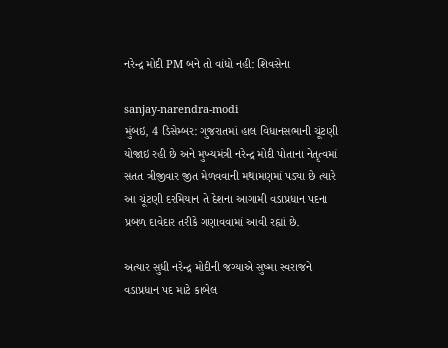નરેન્દ્ર મોદી PM બને તો વાંધો નહી: શિવસેના

sanjay-narendra-modi
મુંબઇ, 4 ડિસેમ્બર: ગુજરાતમાં હાલ વિધાનસભાની ચૂંટણી યોજાઇ રહી છે અને મુખ્યમંત્રી નરેન્દ્ર મોદી પોતાના નેતૃત્વમાં સતત ત્રીજીવાર જીત મેળવવાની મથામણમાં પડ્યા છે ત્યારે આ ચૂંટણી દરમિયાન તે દેશના આગામી વડાપ્રધાન પદના પ્રબળ દાવેદાર તરીકે ગણાવવામાં આવી રહ્યાં છે.

અત્યાર સુધી નરેન્દ્ર મોદીની જગ્યાએ સુષ્મા સ્વરાજને વડાપ્રધાન પદ માટે કાબેલ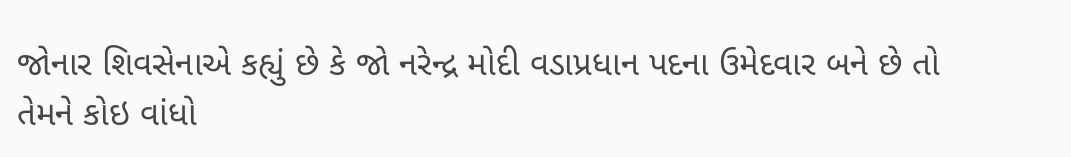જોનાર શિવસેનાએ કહ્યું છે કે જો નરેન્દ્ર મોદી વડાપ્રધાન પદના ઉમેદવાર બને છે તો તેમને કોઇ વાંધો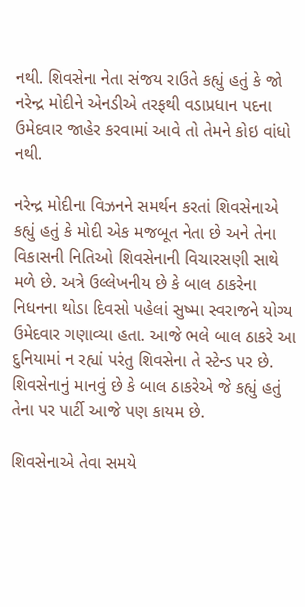નથી. શિવસેના નેતા સંજય રાઉતે કહ્યું હતું કે જો નરેન્દ્ર મોદીને એનડીએ તરફથી વડાપ્રધાન પદના ઉમેદવાર જાહેર કરવામાં આવે તો તેમને કોઇ વાંધો નથી.

નરેન્દ્ર મોદીના વિઝનને સમર્થન કરતાં શિવસેનાએ કહ્યું હતું કે મોદી એક મજબૂત નેતા છે અને તેના વિકાસની નિતિઓ શિવસેનાની વિચારસણી સાથે મળે છે. અત્રે ઉલ્લેખનીય છે કે બાલ ઠાકરેના નિધનના થોડા દિવસો પહેલાં સુષ્મા સ્વરાજને યોગ્ય ઉમેદવાર ગણાવ્યા હતા. આજે ભલે બાલ ઠાકરે આ દુનિયામાં ન રહ્યાં પરંતુ શિવસેના તે સ્ટેન્ડ પર છે. શિવસેનાનું માનવું છે કે બાલ ઠાકરેએ જે કહ્યું હતું તેના પર પાર્ટી આજે પણ કાયમ છે.

શિવસેનાએ તેવા સમયે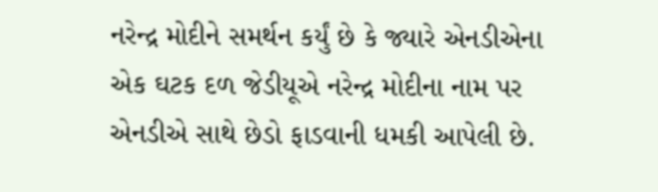નરેન્દ્ર મોદીને સમર્થન કર્યું છે કે જ્યારે એનડીએના એક ઘટક દળ જેડીયૂએ નરેન્દ્ર મોદીના નામ પર એનડીએ સાથે છેડો ફાડવાની ધમકી આપેલી છે.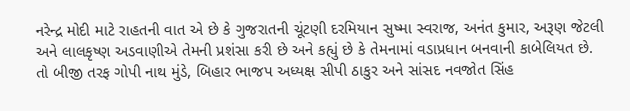નરેન્દ્ર મોદી માટે રાહતની વાત એ છે કે ગુજરાતની ચૂંટણી દરમિયાન સુષ્મા સ્વરાજ, અનંત કુમાર, અરૂણ જેટલી અને લાલકૃષ્ણ અડવાણીએ તેમની પ્રશંસા કરી છે અને કહ્યું છે કે તેમનામાં વડાપ્રધાન બનવાની કાબેલિયત છે. તો બીજી તરફ ગોપી નાથ મુંડે, બિહાર ભાજપ અધ્યક્ષ સીપી ઠાકુર અને સાંસદ નવજોત સિંહ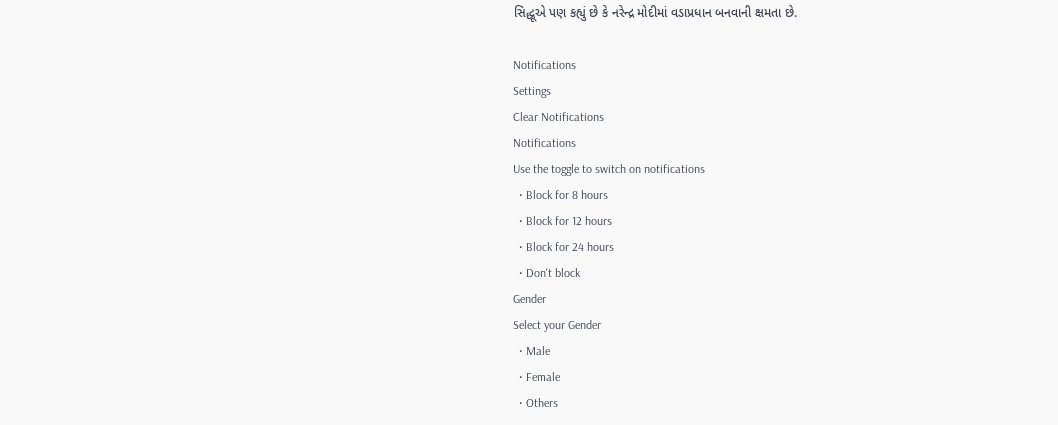સિદ્ધૂએ પણ કહ્યું છે કે નરેન્દ્ર મોદીમાં વડાપ્રધાન બનવાની ક્ષમતા છે.

Notifications
Settings
Clear Notifications
Notifications
Use the toggle to switch on notifications
  • Block for 8 hours
  • Block for 12 hours
  • Block for 24 hours
  • Don't block
Gender
Select your Gender
  • Male
  • Female
  • Others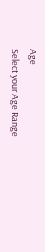Age
Select your Age Range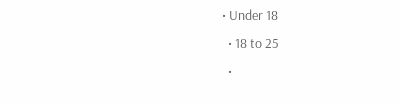• Under 18
  • 18 to 25
  •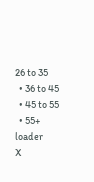26 to 35
  • 36 to 45
  • 45 to 55
  • 55+
loader
X